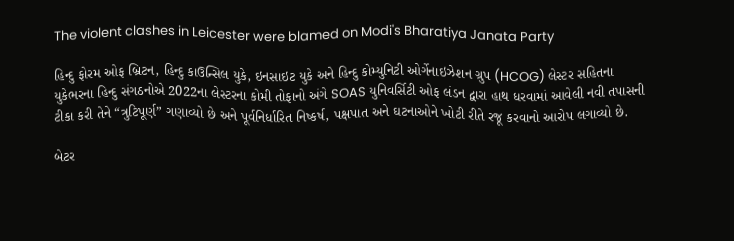The violent clashes in Leicester were blamed on Modi's Bharatiya Janata Party

હિન્દુ ફોરમ ઓફ બ્રિટન, હિન્દુ કાઉન્સિલ યુકે, ઇનસાઇટ યુકે અને હિન્દુ કોમ્યુનિટી ઓર્ગેનાઇઝેશન ગ્રુપ (HCOG) લેસ્ટર સહિતના યુકેભરના હિન્દુ સંગઠનોએ 2022ના લેસ્ટરના કોમી તોફાનો અંગે SOAS યુનિવર્સિટી ઓફ લંડન દ્વારા હાથ ધરવામાં આવેલી નવી તપાસની ટીકા કરી તેને “ત્રુટિપૂર્ણ” ગણાવ્યો છે અને પૂર્વનિર્ધારિત નિષ્કર્ષ, પક્ષપાત અને ઘટનાઓને ખોટી રીતે રજૂ કરવાનો આરોપ લગાવ્યો છે.

બેટર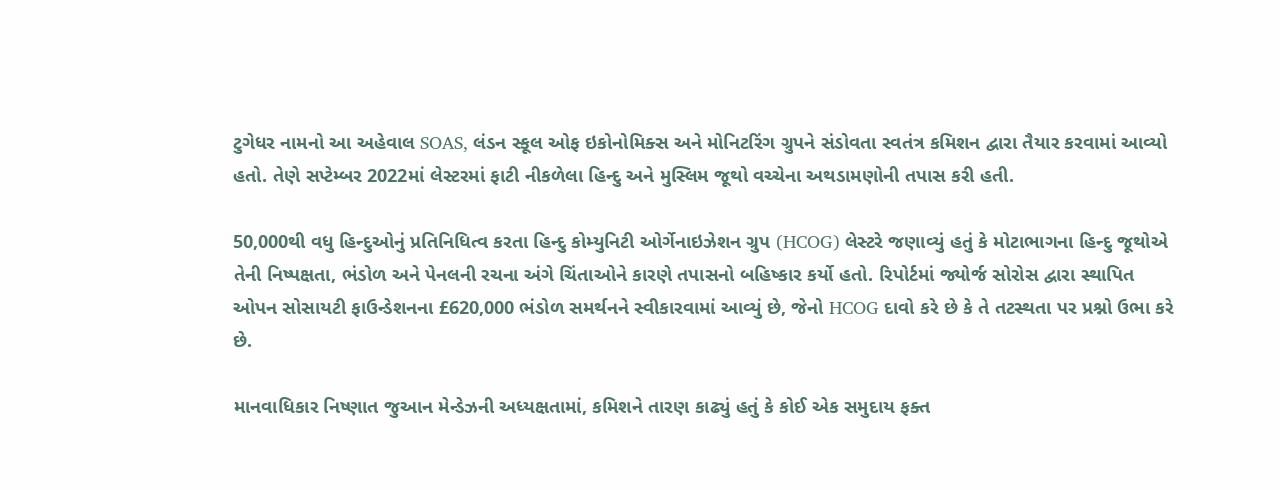ટુગેધર નામનો આ અહેવાલ SOAS, લંડન સ્કૂલ ઓફ ઇકોનોમિક્સ અને મોનિટરિંગ ગ્રુપને સંડોવતા સ્વતંત્ર કમિશન દ્વારા તૈયાર કરવામાં આવ્યો હતો. તેણે સપ્ટેમ્બર 2022માં લેસ્ટરમાં ફાટી નીકળેલા હિન્દુ અને મુસ્લિમ જૂથો વચ્ચેના અથડામણોની તપાસ કરી હતી.

50,000થી વધુ હિન્દુઓનું પ્રતિનિધિત્વ કરતા હિન્દુ કોમ્યુનિટી ઓર્ગેનાઇઝેશન ગ્રુપ (HCOG) લેસ્ટરે જણાવ્યું હતું કે મોટાભાગના હિન્દુ જૂથોએ તેની નિષ્પક્ષતા, ભંડોળ અને પેનલની રચના અંગે ચિંતાઓને કારણે તપાસનો બહિષ્કાર કર્યો હતો. રિપોર્ટમાં જ્યોર્જ સોરોસ દ્વારા સ્થાપિત ઓપન સોસાયટી ફાઉન્ડેશનના £620,000 ભંડોળ સમર્થનને સ્વીકારવામાં આવ્યું છે, જેનો HCOG દાવો કરે છે કે તે તટસ્થતા પર પ્રશ્નો ઉભા કરે છે.

માનવાધિકાર નિષ્ણાત જુઆન મેન્ડેઝની અધ્યક્ષતામાં, કમિશને તારણ કાઢ્યું હતું કે કોઈ એક સમુદાય ફક્ત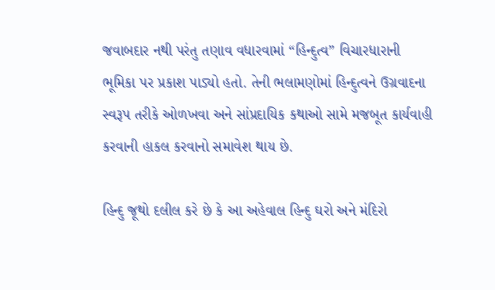જવાબદાર નથી પરંતુ તણાવ વધારવામાં “હિન્દુત્વ” વિચારધારાની ભૂમિકા પર પ્રકાશ પાડ્યો હતો. તેની ભલામણોમાં હિન્દુત્વને ઉગ્રવાદના સ્વરૂપ તરીકે ઓળખવા અને સાંપ્રદાયિક કથાઓ સામે મજબૂત કાર્યવાહી કરવાની હાકલ કરવાનો સમાવેશ થાય છે.

હિન્દુ જૂથો દલીલ કરે છે કે આ અહેવાલ હિન્દુ ઘરો અને મંદિરો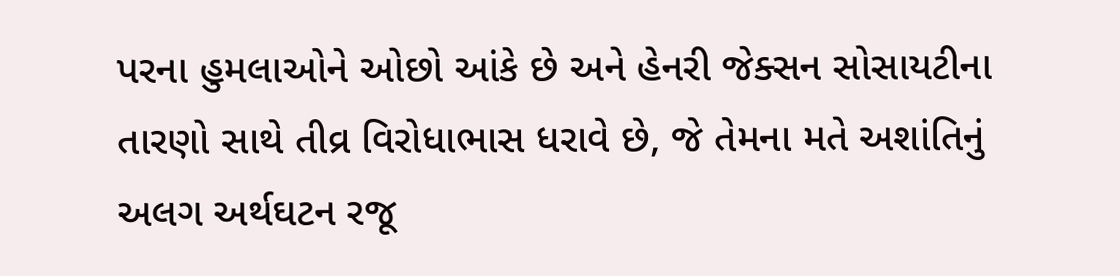પરના હુમલાઓને ઓછો આંકે છે અને હેનરી જેક્સન સોસાયટીના તારણો સાથે તીવ્ર વિરોધાભાસ ધરાવે છે, જે તેમના મતે અશાંતિનું અલગ અર્થઘટન રજૂ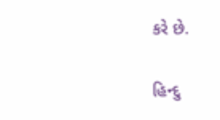કરે છે.

હિન્દુ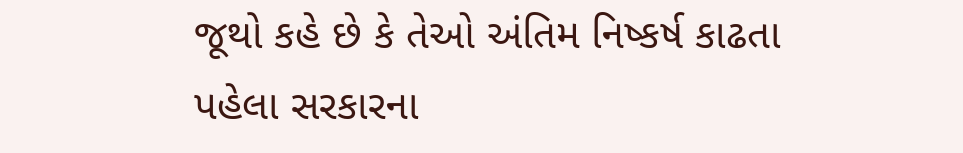જૂથો કહે છે કે તેઓ અંતિમ નિષ્કર્ષ કાઢતા પહેલા સરકારના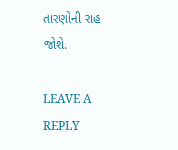તારણોની રાહ જોશે.

LEAVE A REPLY